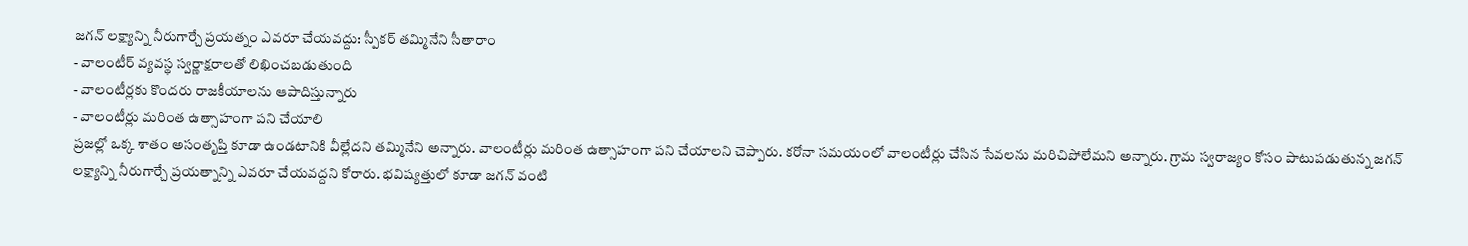జగన్ లక్ష్యాన్ని నీరుగార్చే ప్రయత్నం ఎవరూ చేయవద్దు: స్పీకర్ తమ్మినేని సీతారాం
- వాలంటీర్ వ్యవస్థ స్వర్ణాక్షరాలతో లిఖించబడుతుంది
- వాలంటీర్లకు కొందరు రాజకీయాలను ఆపాదిస్తున్నారు
- వాలంటీర్లు మరింత ఉత్సాహంగా పని చేయాలి
ప్రజల్లో ఒక్క శాతం అసంతృప్తి కూడా ఉండటానికి వీల్లేదని తమ్మినేని అన్నారు. వాలంటీర్లు మరింత ఉత్సాహంగా పని చేయాలని చెప్పారు. కరోనా సమయంలో వాలంటీర్లు చేసిన సేవలను మరిచిపోలేమని అన్నారు. గ్రామ స్వరాజ్యం కోసం పాటుపడుతున్న జగన్ లక్ష్యాన్ని నీరుగార్చే ప్రయత్నాన్ని ఎవరూ చేయవద్దని కోరారు. భవిష్యత్తులో కూడా జగన్ వంటి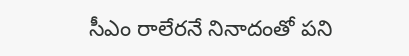సీఎం రాలేరనే నినాదంతో పని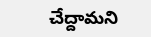చేద్దామని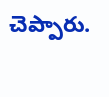చెప్పారు.